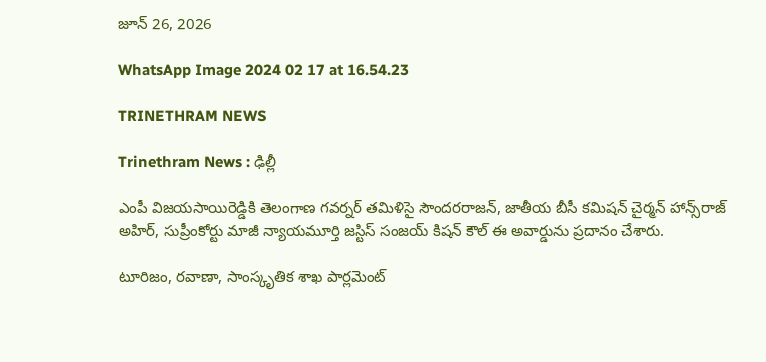జూన్ 26, 2026

WhatsApp Image 2024 02 17 at 16.54.23

TRINETHRAM NEWS

Trinethram News : ఢిల్లీ

ఎంపీ విజయసాయిరెడ్డికి తెలంగాణ గవర్నర్ తమిళిసై సౌందరరాజన్‌, జాతీయ బీసీ కమిషన్ చైర్మన్ హాన్స్‌రాజ్ అహిర్, సుప్రీంకోర్టు మాజీ న్యాయమూర్తి జస్టిస్ సంజయ్ కిషన్ కౌల్ ఈ అవార్డును ప్రదానం చేశారు.

టూరిజం, రవాణా, సాంస్కృతిక శాఖ పార్లమెంట్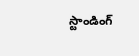స్టాండింగ్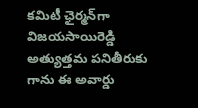కమిటీ ఛైర్మన్‌గా విజయసాయిరెడ్డి అత్యుత్తమ పనితీరుకు గాను ఈ అవార్డు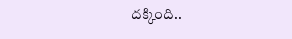దక్కింది..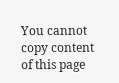You cannot copy content of this page